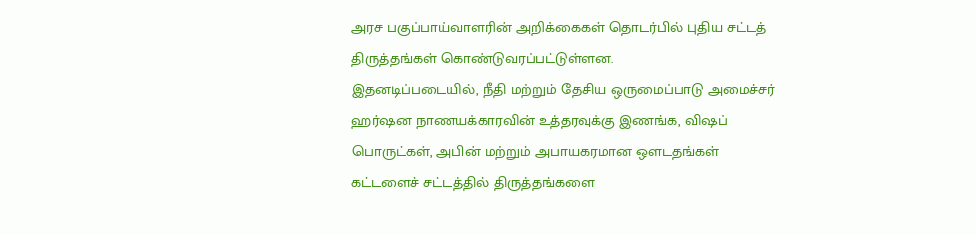அரச பகுப்பாய்வாளரின் அறிக்கைகள் தொடர்பில் புதிய சட்டத் திருத்தங்கள் கொண்டுவரப்பட்டுள்ளன.
இதனடிப்படையில், நீதி மற்றும் தேசிய ஒருமைப்பாடு அமைச்சர் ஹர்ஷன நாணயக்காரவின் உத்தரவுக்கு இணங்க, விஷப் பொருட்கள், அபின் மற்றும் அபாயகரமான ஔடதங்கள் கட்டளைச் சட்டத்தில் திருத்தங்களை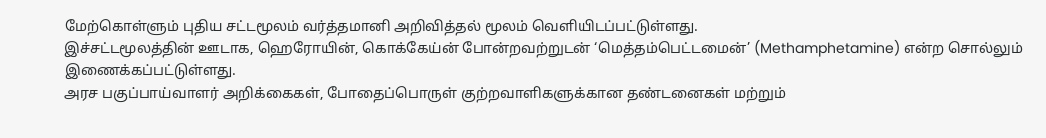மேற்கொள்ளும் புதிய சட்டமூலம் வர்த்தமானி அறிவித்தல் மூலம் வெளியிடப்பட்டுள்ளது.
இச்சட்டமூலத்தின் ஊடாக, ஹெரோயின், கொக்கேய்ன் போன்றவற்றுடன் ‘மெத்தம்பெட்டமைன்’ (Methamphetamine) என்ற சொல்லும் இணைக்கப்பட்டுள்ளது.
அரச பகுப்பாய்வாளர் அறிக்கைகள், போதைப்பொருள் குற்றவாளிகளுக்கான தண்டனைகள் மற்றும்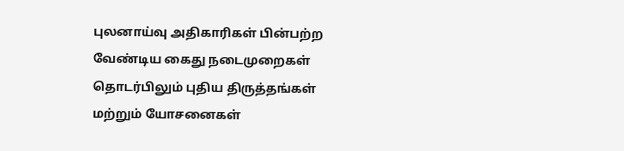புலனாய்வு அதிகாரிகள் பின்பற்ற வேண்டிய கைது நடைமுறைகள் தொடர்பிலும் புதிய திருத்தங்கள் மற்றும் யோசனைகள்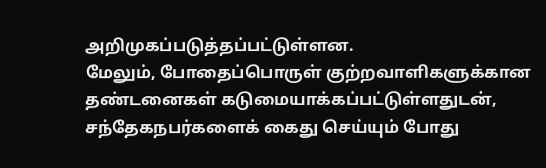அறிமுகப்படுத்தப்பட்டுள்ளன.
மேலும், போதைப்பொருள் குற்றவாளிகளுக்கான தண்டனைகள் கடுமையாக்கப்பட்டுள்ளதுடன், சந்தேகநபர்களைக் கைது செய்யும் போது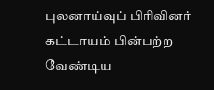புலனாய்வுப் பிரிவினர் கட்டாயம் பின்பற்ற வேண்டிய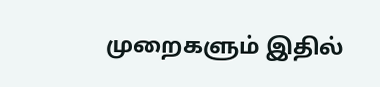முறைகளும் இதில்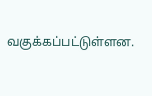வகுக்கப்பட்டுள்ளன.